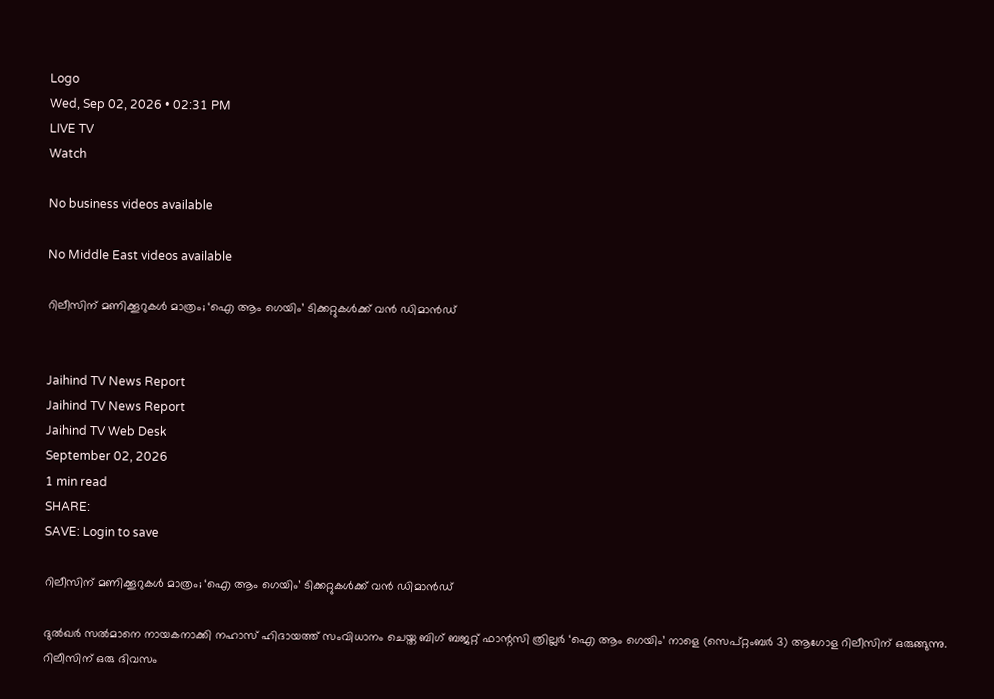Logo
Wed, Sep 02, 2026 • 02:31 PM
LIVE TV
Watch

No business videos available

No Middle East videos available

റിലീസിന് മണിക്കൂറുകൾ മാത്രം; ‘ഐ ആം ഗെയിം’ ടിക്കറ്റുകൾക്ക് വൻ ഡിമാൻഡ്


Jaihind TV News Report
Jaihind TV News Report
Jaihind TV Web Desk
September 02, 2026
1 min read
SHARE:
SAVE: Login to save

റിലീസിന് മണിക്കൂറുകൾ മാത്രം; ‘ഐ ആം ഗെയിം’ ടിക്കറ്റുകൾക്ക് വൻ ഡിമാൻഡ്

ദുൽഖർ സൽമാനെ നായകനാക്കി നഹാസ് ഹിദായത്ത് സംവിധാനം ചെയ്ത ബിഗ് ബജറ്റ് ഫാന്റസി ത്രില്ലർ ‘ഐ ആം ഗെയിം’ നാളെ (സെപ്റ്റംബർ 3) ആഗോള റിലീസിന് ഒരുങ്ങുന്നു. റിലീസിന് ഒരു ദിവസം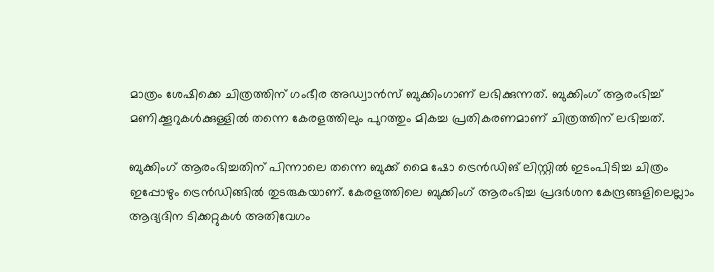മാത്രം ശേഷിക്കെ ചിത്രത്തിന് ഗംഭീര അഡ്വാൻസ് ബുക്കിംഗാണ് ലഭിക്കുന്നത്. ബുക്കിംഗ് ആരംഭിച്ച് മണിക്കൂറുകൾക്കുള്ളിൽ തന്നെ കേരളത്തിലും പുറത്തും മികച്ച പ്രതികരണമാണ് ചിത്രത്തിന് ലഭിച്ചത്.

ബുക്കിംഗ് ആരംഭിച്ചതിന് പിന്നാലെ തന്നെ ബുക്ക് മൈ ഷോ ട്രെൻഡിങ് ലിസ്റ്റിൽ ഇടംപിടിച്ച ചിത്രം ഇപ്പോഴും ട്രെൻഡിങ്ങിൽ തുടരുകയാണ്. കേരളത്തിലെ ബുക്കിംഗ് ആരംഭിച്ച പ്രദർശന കേന്ദ്രങ്ങളിലെല്ലാം ആദ്യദിന ടിക്കറ്റുകൾ അതിവേഗം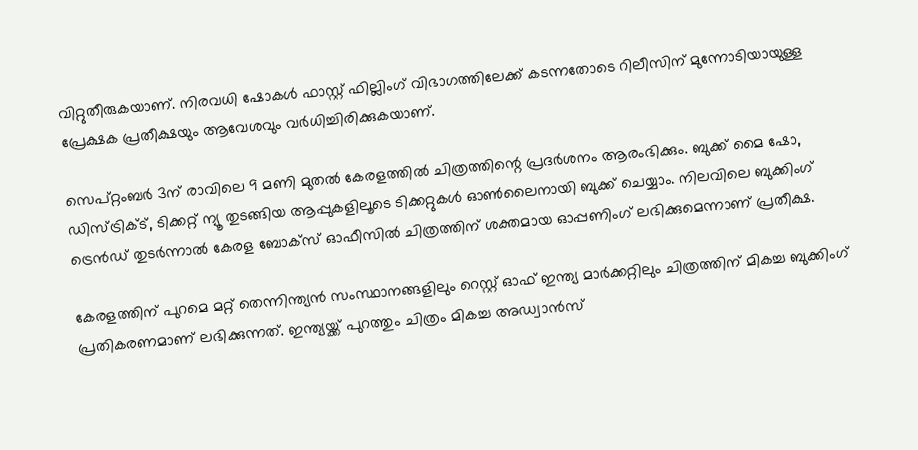വിറ്റുതീരുകയാണ്. നിരവധി ഷോകൾ ഫാസ്റ്റ് ഫില്ലിംഗ് വിഭാഗത്തിലേക്ക് കടന്നതോടെ റിലീസിന് മുന്നോടിയായുള്ള പ്രേക്ഷക പ്രതീക്ഷയും ആവേശവും വർധിച്ചിരിക്കുകയാണ്.

സെപ്റ്റംബർ 3ന് രാവിലെ 9 മണി മുതൽ കേരളത്തിൽ ചിത്രത്തിന്റെ പ്രദർശനം ആരംഭിക്കും. ബുക്ക് മൈ ഷോ, ഡിസ്ട്രിക്ട്, ടിക്കറ്റ് ന്യൂ തുടങ്ങിയ ആപ്പുകളിലൂടെ ടിക്കറ്റുകൾ ഓൺലൈനായി ബുക്ക് ചെയ്യാം. നിലവിലെ ബുക്കിംഗ് ട്രെൻഡ് തുടർന്നാൽ കേരള ബോക്സ് ഓഫീസിൽ ചിത്രത്തിന് ശക്തമായ ഓപ്പണിംഗ് ലഭിക്കുമെന്നാണ് പ്രതീക്ഷ.

കേരളത്തിന് പുറമെ മറ്റ് തെന്നിന്ത്യൻ സംസ്ഥാനങ്ങളിലും റെസ്റ്റ് ഓഫ് ഇന്ത്യ മാർക്കറ്റിലും ചിത്രത്തിന് മികച്ച ബുക്കിംഗ് പ്രതികരണമാണ് ലഭിക്കുന്നത്. ഇന്ത്യയ്ക്ക് പുറത്തും ചിത്രം മികച്ച അഡ്വാൻസ്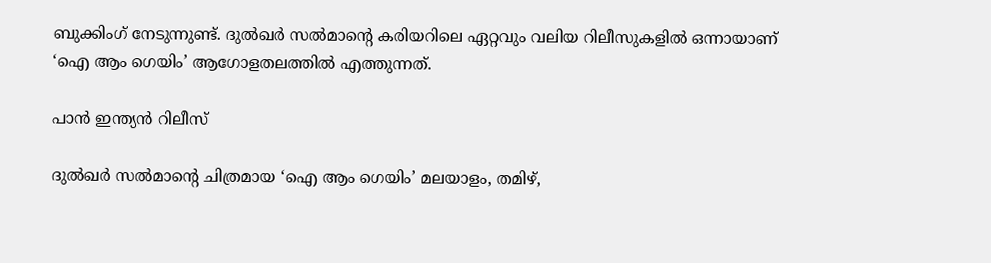ബുക്കിംഗ് നേടുന്നുണ്ട്. ദുൽഖർ സൽമാന്റെ കരിയറിലെ ഏറ്റവും വലിയ റിലീസുകളിൽ ഒന്നായാണ് ‘ഐ ആം ഗെയിം’ ആഗോളതലത്തിൽ എത്തുന്നത്.

പാൻ ഇന്ത്യൻ റിലീസ്

ദുൽഖർ സൽമാന്റെ ചിത്രമായ ‘ഐ ആം ഗെയിം’ മലയാളം, തമിഴ്,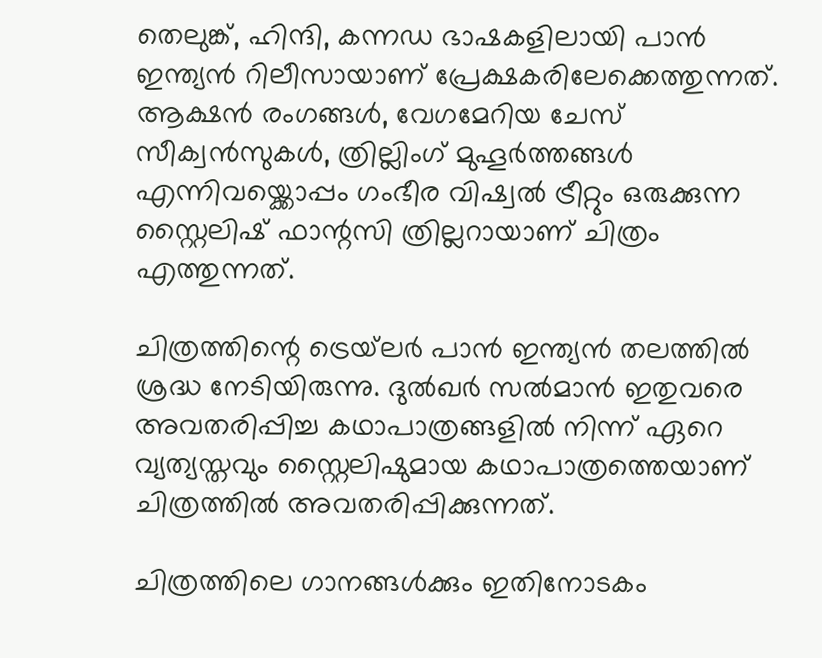തെലുങ്ക്, ഹിന്ദി, കന്നഡ ഭാഷകളിലായി പാൻ ഇന്ത്യൻ റിലീസായാണ് പ്രേക്ഷകരിലേക്കെത്തുന്നത്. ആക്ഷൻ രംഗങ്ങൾ, വേഗമേറിയ ചേസ് സീക്വൻസുകൾ, ത്രില്ലിംഗ് മുഹൂർത്തങ്ങൾ എന്നിവയ്ക്കൊപ്പം ഗംഭീര വിഷ്വൽ ട്രീറ്റും ഒരുക്കുന്ന സ്റ്റൈലിഷ് ഫാന്റസി ത്രില്ലറായാണ് ചിത്രം എത്തുന്നത്.

ചിത്രത്തിന്റെ ട്രെയ്‌ലർ പാൻ ഇന്ത്യൻ തലത്തിൽ ശ്രദ്ധ നേടിയിരുന്നു. ദുൽഖർ സൽമാൻ ഇതുവരെ അവതരിപ്പിച്ച കഥാപാത്രങ്ങളിൽ നിന്ന് ഏറെ വ്യത്യസ്തവും സ്റ്റൈലിഷുമായ കഥാപാത്രത്തെയാണ് ചിത്രത്തിൽ അവതരിപ്പിക്കുന്നത്.

ചിത്രത്തിലെ ഗാനങ്ങൾക്കും ഇതിനോടകം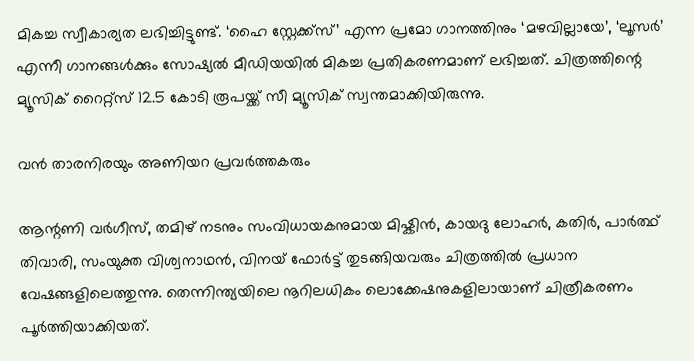മികച്ച സ്വീകാര്യത ലഭിച്ചിട്ടുണ്ട്. ‘ഹൈ സ്റ്റേക്ക്സ്’ എന്ന പ്രമോ ഗാനത്തിനും ‘മഴവില്ലായേ’, ‘ലൂസർ’ എന്നീ ഗാനങ്ങൾക്കും സോഷ്യൽ മീഡിയയിൽ മികച്ച പ്രതികരണമാണ് ലഭിച്ചത്. ചിത്രത്തിന്റെ മ്യൂസിക് റൈറ്റ്സ് 12.5 കോടി രൂപയ്ക്ക് സീ മ്യൂസിക് സ്വന്തമാക്കിയിരുന്നു.

വൻ താരനിരയും അണിയറ പ്രവർത്തകരും

ആന്റണി വർഗീസ്, തമിഴ് നടനും സംവിധായകനുമായ മിഷ്കിൻ, കായദു ലോഹർ, കതിർ, പാർത്ഥ് തിവാരി, സംയുക്ത വിശ്വനാഥൻ, വിനയ് ഫോർട്ട് തുടങ്ങിയവരും ചിത്രത്തിൽ പ്രധാന വേഷങ്ങളിലെത്തുന്നു. തെന്നിന്ത്യയിലെ നൂറിലധികം ലൊക്കേഷനുകളിലായാണ് ചിത്രീകരണം പൂർത്തിയാക്കിയത്.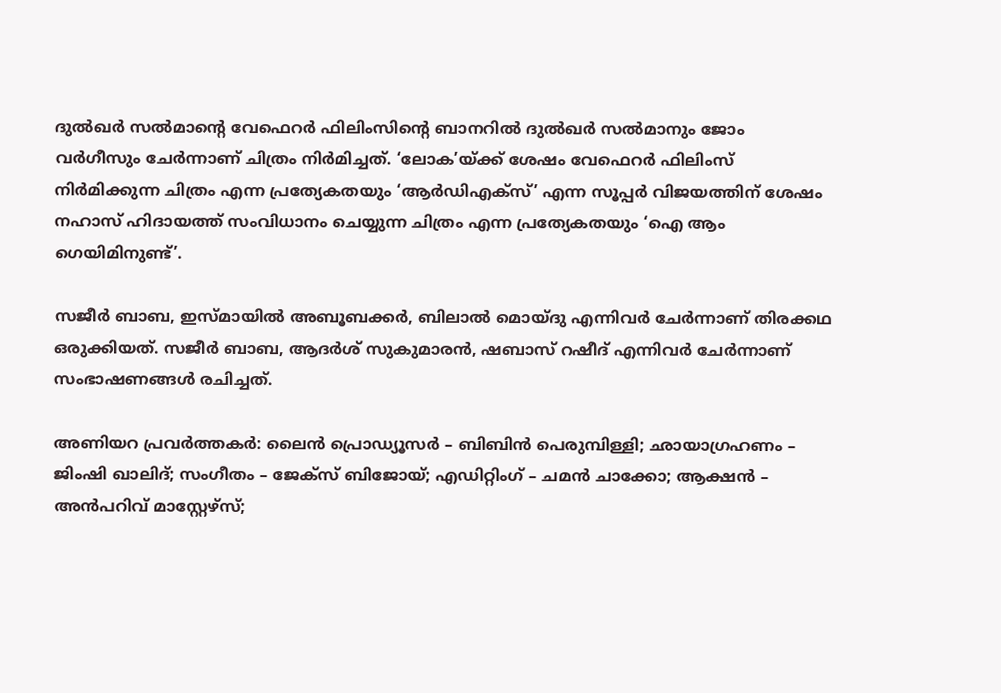ദുൽഖർ സൽമാന്റെ വേഫെറർ ഫിലിംസിന്റെ ബാനറിൽ ദുൽഖർ സൽമാനും ജോം വർഗീസും ചേർന്നാണ് ചിത്രം നിർമിച്ചത്. ‘ലോക’യ്ക്ക് ശേഷം വേഫെറർ ഫിലിംസ് നിർമിക്കുന്ന ചിത്രം എന്ന പ്രത്യേകതയും ‘ആർഡിഎക്സ്’ എന്ന സൂപ്പർ വിജയത്തിന് ശേഷം നഹാസ് ഹിദായത്ത് സംവിധാനം ചെയ്യുന്ന ചിത്രം എന്ന പ്രത്യേകതയും ‘ഐ ആം ഗെയിമിനുണ്ട്’.

സജീർ ബാബ, ഇസ്മായിൽ അബൂബക്കർ, ബിലാൽ മൊയ്‌ദു എന്നിവർ ചേർന്നാണ് തിരക്കഥ ഒരുക്കിയത്. സജീർ ബാബ, ആദർശ് സുകുമാരൻ, ഷബാസ് റഷീദ് എന്നിവർ ചേർന്നാണ് സംഭാഷണങ്ങൾ രചിച്ചത്.

അണിയറ പ്രവർത്തകർ: ലൈൻ പ്രൊഡ്യൂസർ – ബിബിൻ പെരുമ്പിള്ളി; ഛായാഗ്രഹണം – ജിംഷി ഖാലിദ്; സംഗീതം – ജേക്സ് ബിജോയ്; എഡിറ്റിംഗ് – ചമൻ ചാക്കോ; ആക്ഷൻ – അൻപറിവ് മാസ്റ്റേഴ്സ്;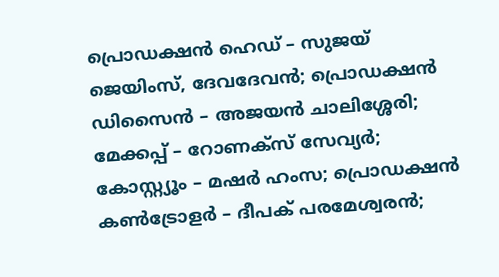പ്രൊഡക്ഷൻ ഹെഡ് – സുജയ് ജെയിംസ്, ദേവദേവൻ; പ്രൊഡക്ഷൻ ഡിസൈൻ – അജയൻ ചാലിശ്ശേരി; മേക്കപ്പ് – റോണക്സ് സേവ്യർ; കോസ്റ്റ്യൂം – മഷർ ഹംസ; പ്രൊഡക്ഷൻ കൺട്രോളർ – ദീപക് പരമേശ്വരൻ;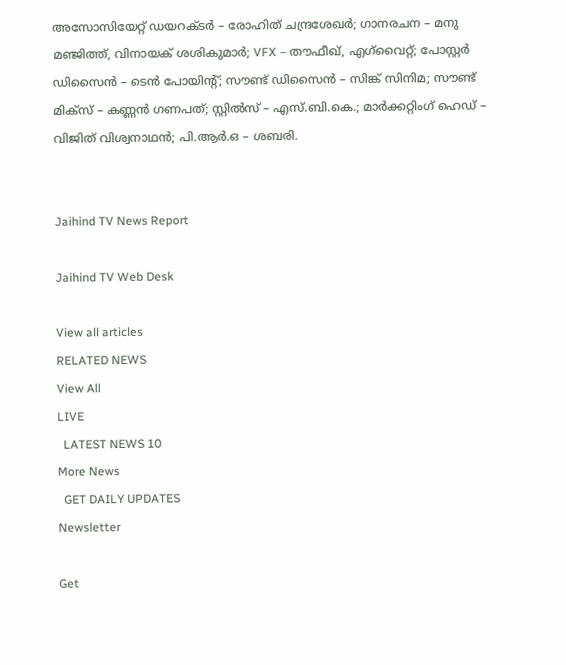അസോസിയേറ്റ് ഡയറക്ടർ – രോഹിത് ചന്ദ്രശേഖർ; ഗാനരചന – മനു മഞ്ജിത്ത്, വിനായക് ശശികുമാർ; VFX – തൗഫീഖ്, എഗ്‌വൈറ്റ്; പോസ്റ്റർ ഡിസൈൻ – ടെൻ പോയിന്റ്; സൗണ്ട് ഡിസൈൻ – സിങ്ക് സിനിമ; സൗണ്ട് മിക്സ് – കണ്ണൻ ഗണപത്; സ്റ്റിൽസ് – എസ്.ബി.കെ.; മാർക്കറ്റിംഗ് ഹെഡ് – വിജിത് വിശ്വനാഥൻ; പി.ആർ.ഒ – ശബരി.


Jaihind TV News Report

Jaihind TV Web Desk

View all articles
RELATED NEWS
View All
LIVE
  LATEST NEWS 10
More News
  GET DAILY UPDATES
Newsletter

Get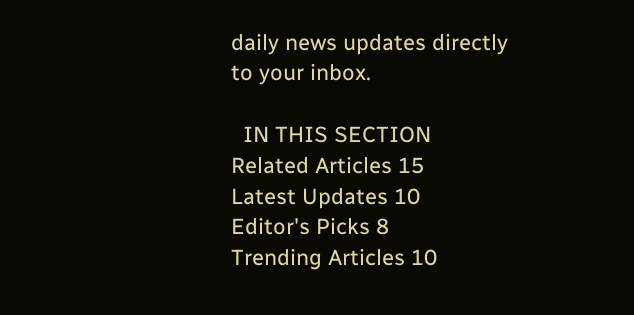daily news updates directly to your inbox.

  IN THIS SECTION
Related Articles 15
Latest Updates 10
Editor's Picks 8
Trending Articles 10